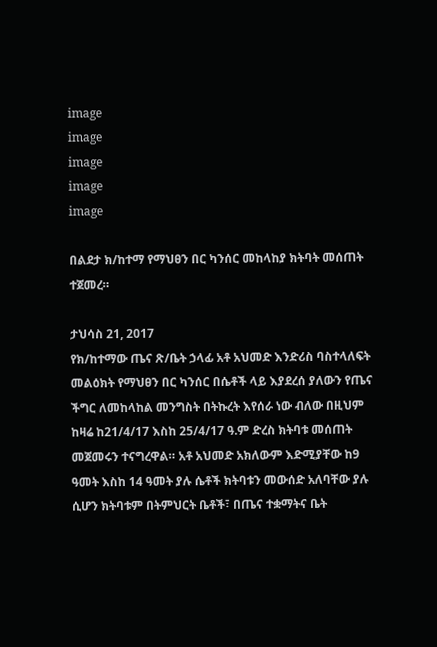image
image
image
image
image

በልደታ ክ/ከተማ የማህፀን በር ካንሰር መከላከያ ክትባት መሰጠት ተጀመረ።

ታህሳስ 21, 2017
የክ/ከተማው ጤና ጽ/ቤት ኃላፊ አቶ አህመድ እንድሪስ ባስተላለፍት መልዕክት የማህፀን በር ካንሰር በሴቶች ላይ እያደረሰ ያለውን የጤና ችግር ለመከላከል መንግስት በትኩረት እየሰራ ነው ብለው በዚህም ከዛሬ ከ21/4/17 እስከ 25/4/17 ዓ.ም ድረስ ክትባቱ መሰጠት መጀመሩን ተናግረዋል። አቶ አህመድ አክለውም እድሚያቸው ከ9 ዓመት እስከ 14 ዓመት ያሉ ሴቶች ክትባቱን መውሰድ አለባቸው ያሉ ሲሆን ክትባቱም በትምህርት ቤቶች፣ በጤና ተቋማትና ቤት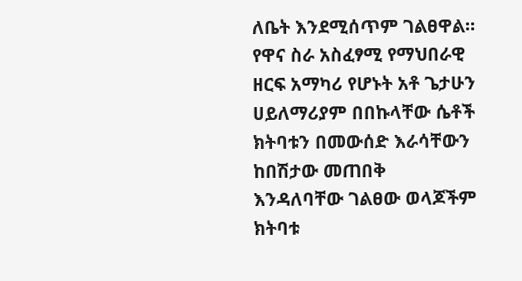ለቤት እንደሚሰጥም ገልፀዋል። የዋና ስራ አስፈፃሚ የማህበራዊ ዘርፍ አማካሪ የሆኑት አቶ ጌታሁን ሀይለማሪያም በበኩላቸው ሴቶች ክትባቱን በመውሰድ እራሳቸውን ከበሽታው መጠበቅ እንዳለባቸው ገልፀው ወላጆችም ክትባቱ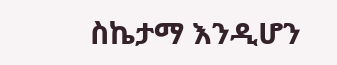ስኬታማ እንዲሆን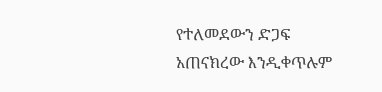የተለመደውን ድጋፍ አጠናክረው እንዲቀጥሉም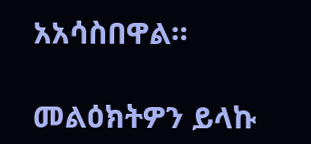አአሳስበዋል።

መልዕክትዎን ይላኩ